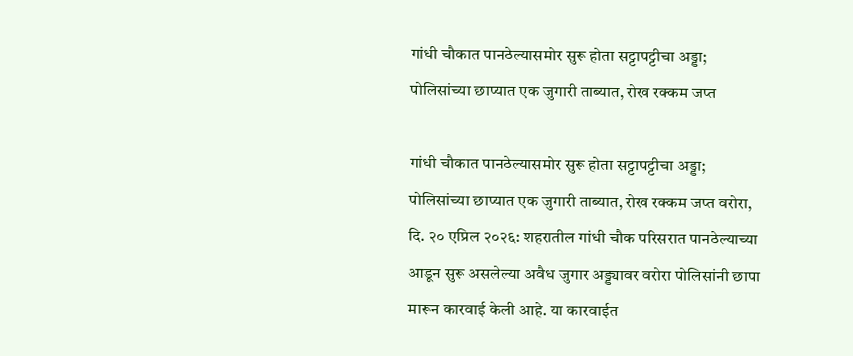गांधी चौकात पानठेल्यासमोर सुरू होता सट्टापट्टीचा अड्डा; पोलिसांच्या छाप्यात एक जुगारी ताब्यात, रोख रक्कम जप्त

गांधी चौकात पानठेल्यासमोर सुरू होता सट्टापट्टीचा अड्डा; पोलिसांच्या छाप्यात एक जुगारी ताब्यात, रोख रक्कम जप्त वरोरा, दि. २० एप्रिल २०२६: शहरातील गांधी चौक परिसरात पानठेल्याच्या आडून सुरू असलेल्या अवैध जुगार अड्ड्यावर वरोरा पोलिसांनी छापा मारून कारवाई केली आहे. या कारवाईत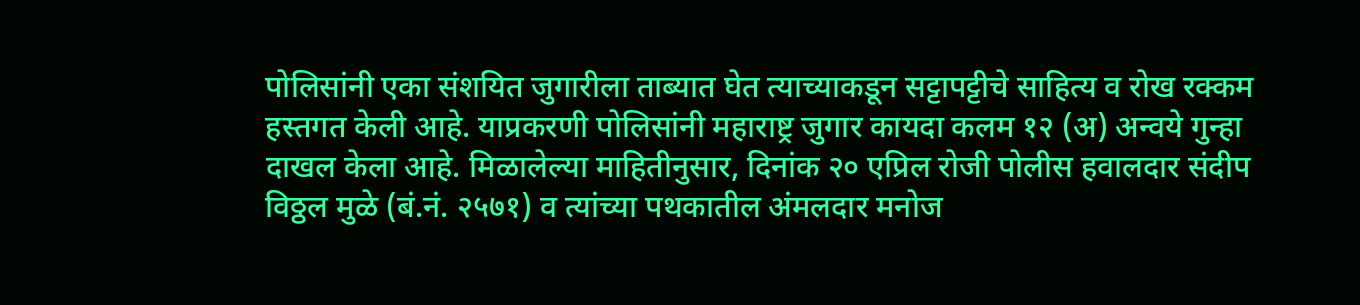पोलिसांनी एका संशयित जुगारीला ताब्यात घेत त्याच्याकडून सट्टापट्टीचे साहित्य व रोख रक्कम हस्तगत केली आहे. याप्रकरणी पोलिसांनी महाराष्ट्र जुगार कायदा कलम १२ (अ) अन्वये गुन्हा दाखल केला आहे. मिळालेल्या माहितीनुसार, दिनांक २० एप्रिल रोजी पोलीस हवालदार संदीप विठ्ठल मुळे (बं.नं. २५७१) व त्यांच्या पथकातील अंमलदार मनोज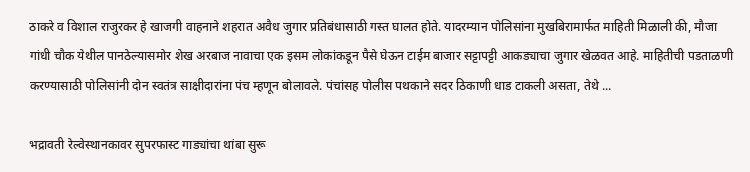ठाकरे व विशाल राजुरकर हे खाजगी वाहनाने शहरात अवैध जुगार प्रतिबंधासाठी गस्त घालत होते. यादरम्यान पोलिसांना मुखबिरामार्फत माहिती मिळाली की, मौजा गांधी चौक येथील पानठेल्यासमोर शेख अरबाज नावाचा एक इसम लोकांकडून पैसे घेऊन टाईम बाजार सट्टापट्टी आकड्याचा जुगार खेळवत आहे. माहितीची पडताळणी करण्यासाठी पोलिसांनी दोन स्वतंत्र साक्षीदारांना पंच म्हणून बोलावले. पंचांसह पोलीस पथकाने सदर ठिकाणी धाड टाकली असता, तेथे ...

भद्रावती रेल्वेस्थानकावर सुपरफास्ट गाड्यांचा थांबा सुरू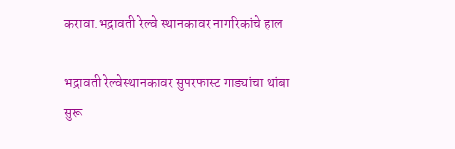करावा.भद्रावती रेल्वे स्थानकावर नागरिकांचे हाल

भद्रावती रेल्वेस्थानकावर सुपरफास्ट गाड्यांचा थांबा सुरू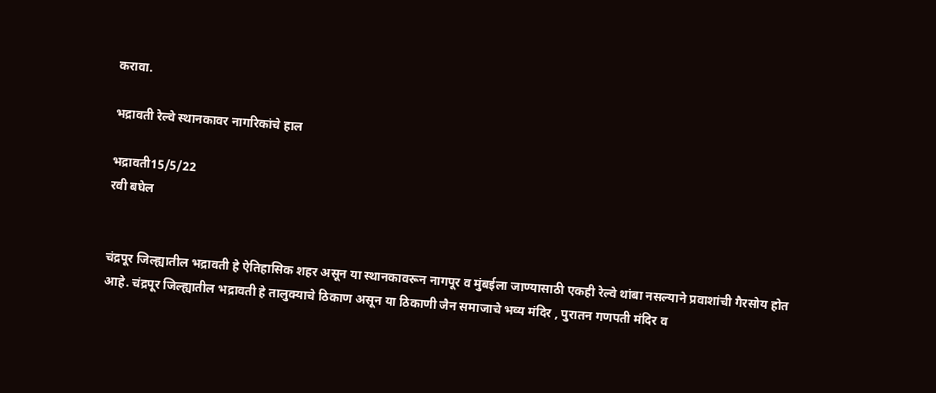करावा.

भद्रावती रेल्वे स्थानकावर नागरिकांचे हाल

भद्रावती15/5/22
रवी बघेल


चंद्रपूर जिल्ह्यातील भद्रावती हे ऐतिहासिक शहर असून या स्थानकावरून नागपूर व मुंबईला जाण्यासाठी एकही रेल्वे थांबा नसल्याने प्रवाशांची गैरसोय होत आहे. चंद्रपूर जिल्ह्यातील भद्रावती हे तालुक्याचे ठिकाण असून या ठिकाणी जैन समाजाचे भव्य मंदिर , पुरातन गणपती मंदिर व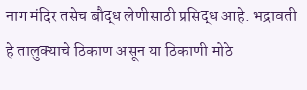नाग मंदिर तसेच बौद्ध लेणीसाठी प्रसिद्ध आहे. भद्रावती हे तालुक्याचे ठिकाण असून या ठिकाणी मोठे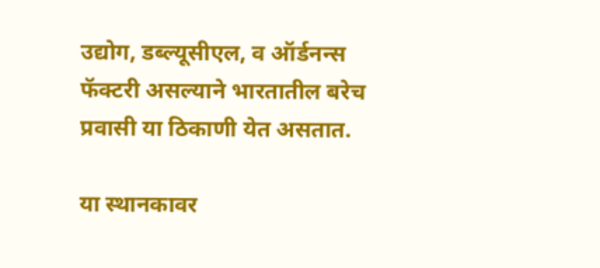उद्योग, डब्ल्यूसीएल, व ऑर्डनन्स फॅक्टरी असल्याने भारतातील बरेच प्रवासी या ठिकाणी येत असतात.

या स्थानकावर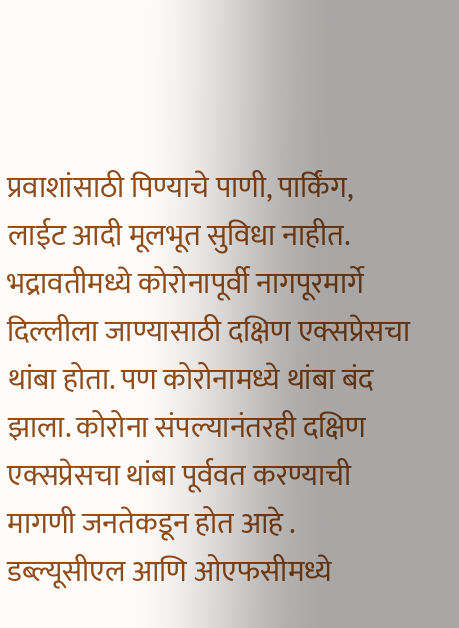प्रवाशांसाठी पिण्याचे पाणी, पार्किंग, लाईट आदी मूलभूत सुविधा नाहीत.
भद्रावतीमध्ये कोरोनापूर्वी नागपूरमार्गे दिल्लीला जाण्यासाठी दक्षिण एक्सप्रेसचा थांबा होता. पण कोरोनामध्ये थांबा बंद झाला. कोरोना संपल्यानंतरही दक्षिण एक्सप्रेसचा थांबा पूर्ववत करण्याची मागणी जनतेकडून होत आहे .
डब्ल्यूसीएल आणि ओएफसीमध्ये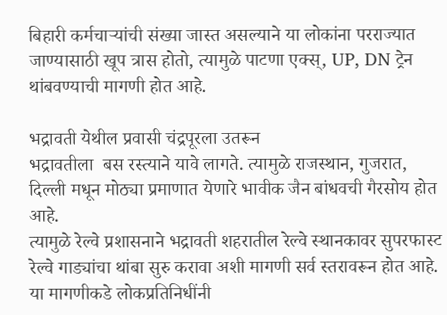बिहारी कर्मचाऱ्यांची संख्या जास्त असल्याने या लोकांना परराज्यात जाण्यासाठी खूप त्रास होतो, त्यामुळे पाटणा एक्स्, UP, DN ट्रेन थांबवण्याची मागणी होत आहे.

भद्रावती येथील प्रवासी चंद्रपूरला उतरून
भद्रावतीला  बस रस्त्याने यावे लागते. त्यामुळे राजस्थान, गुजरात, दिल्ली मधून मोठ्या प्रमाणात येणारे भावीक जैन बांधवची गैरसोय होत आहे.
त्यामुळे रेल्वे प्रशासनाने भद्रावती शहरातील रेल्वे स्थानकावर सुपरफास्ट रेल्वे गाड्यांचा थांबा सुरु करावा अशी मागणी सर्व स्तरावरून होत आहे.
या मागणीकडे लोकप्रतिनिधींनी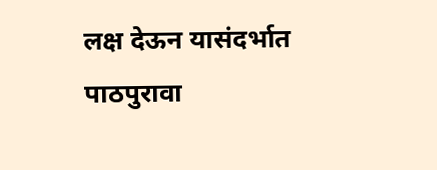लक्ष देऊन यासंदर्भात पाठपुरावा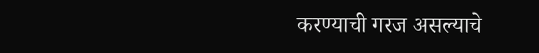करण्याची गरज असल्याचे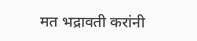मत भद्रावती करांनी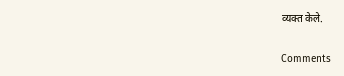व्यक्त केले.

Comments